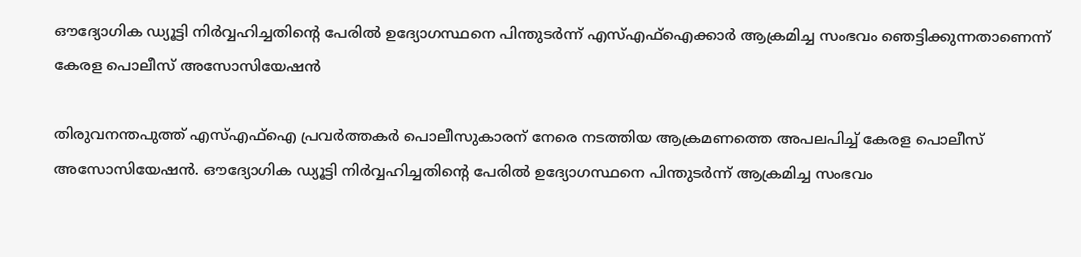ഔദ്യോഗിക ഡ്യൂട്ടി നിര്‍വ്വഹിച്ചതിന്റെ പേരില്‍ ഉദ്യോഗസ്ഥനെ പിന്തുടര്‍ന്ന് എസ്എഫ്‌ഐക്കാർ ആക്രമിച്ച സംഭവം ഞെട്ടിക്കുന്നതാണെന്ന് കേരള പൊലീസ് അസോസിയേഷന്‍

തിരുവനന്തപുത്ത് എസ്എഫ്‌ഐ പ്രവര്‍ത്തകര്‍ പൊലീസുകാരന് നേരെ നടത്തിയ ആക്രമണത്തെ അപലപിച്ച് കേരള പൊലീസ് അസോസിയേഷന്‍. ഔദ്യോഗിക ഡ്യൂട്ടി നിര്‍വ്വഹിച്ചതിന്റെ പേരില്‍ ഉദ്യോഗസ്ഥനെ പിന്തുടര്‍ന്ന് ആക്രമിച്ച സംഭവം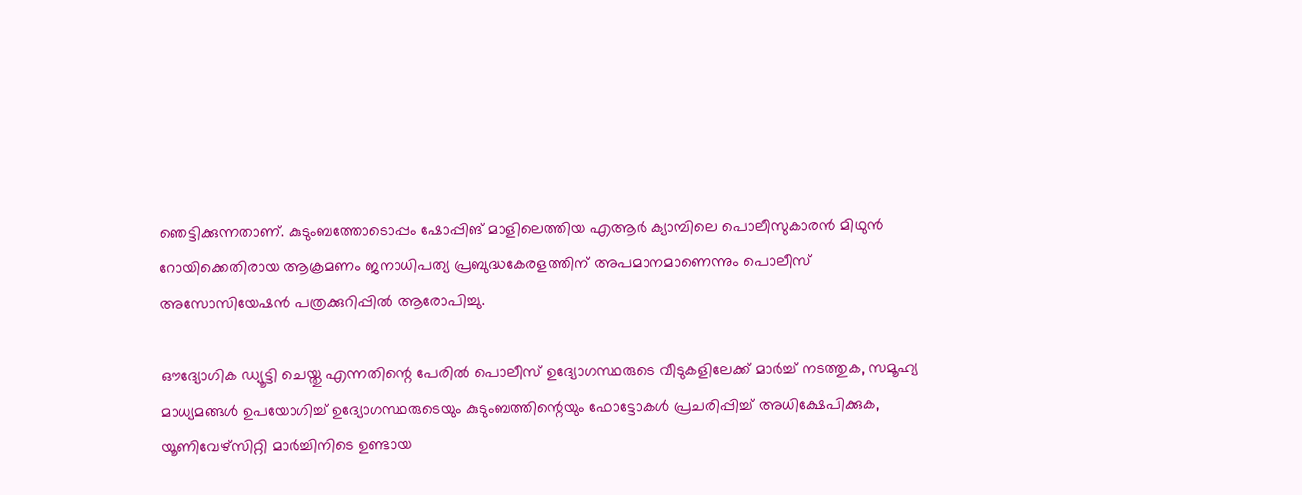ഞെട്ടിക്കുന്നതാണ്. കുടുംബത്തോടൊപ്പം ഷോപ്പിങ് മാളിലെത്തിയ എആര്‍ ക്യാമ്പിലെ പൊലീസുകാരന്‍ മിഥുന്‍ റോയിക്കെതിരായ ആക്രമണം ജനാധിപത്യ പ്രബുദ്ധകേരളത്തിന് അപമാനമാണെന്നും പൊലീസ് അസോസിയേഷന്‍ പത്രക്കുറിപ്പില്‍ ആരോപിച്ചു.

ഔദ്യോഗിക ഡ്യൂട്ടി ചെയ്തു എന്നതിന്റെ പേരില്‍ പൊലീസ് ഉദ്യോഗസ്ഥരുടെ വീടുകളിലേക്ക് മാര്‍ച്ച് നടത്തുക, സമൂഹ്യ മാധ്യമങ്ങള്‍ ഉപയോഗിച്ച് ഉദ്യോഗസ്ഥരുടെയും കുടുംബത്തിന്റെയും ഫോട്ടോകള്‍ പ്രചരിപ്പിച്ച് അധിക്ഷേപിക്കുക, യൂണിവേഴ്‌സിറ്റി മാര്‍ച്ചിനിടെ ഉണ്ടായ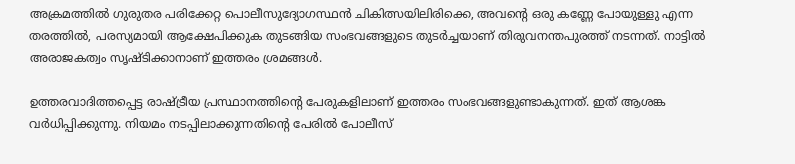അക്രമത്തില്‍ ഗുരുതര പരിക്കേറ്റ പൊലീസുദ്യോഗസ്ഥന്‍ ചികിത്സയിലിരിക്കെ, അവന്റെ ഒരു കണ്ണേ പോയുള്ളു എന്ന തരത്തില്‍, പരസ്യമായി ആക്ഷേപിക്കുക തുടങ്ങിയ സംഭവങ്ങളുടെ തുടര്‍ച്ചയാണ് തിരുവനന്തപുരത്ത് നടന്നത്. നാട്ടില്‍ അരാജകത്വം സൃഷ്ടിക്കാനാണ് ഇത്തരം ശ്രമങ്ങള്‍.

ഉത്തരവാദിത്തപ്പെട്ട രാഷ്ട്രീയ പ്രസ്ഥാനത്തിന്റെ പേരുകളിലാണ് ഇത്തരം സംഭവങ്ങളുണ്ടാകുന്നത്. ഇത് ആശങ്ക വര്‍ധിപ്പിക്കുന്നു. നിയമം നടപ്പിലാക്കുന്നതിന്റെ പേരില്‍ പോലീസ്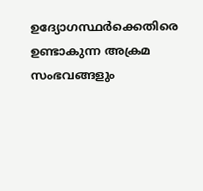ഉദ്യോഗസ്ഥര്‍ക്കെതിരെ ഉണ്ടാകുന്ന അക്രമ സംഭവങ്ങളും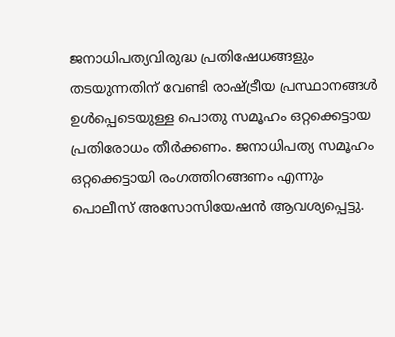ജനാധിപത്യവിരുദ്ധ പ്രതിഷേധങ്ങളും തടയുന്നതിന് വേണ്ടി രാഷ്ട്രീയ പ്രസ്ഥാനങ്ങള്‍ ഉള്‍പ്പെടെയുള്ള പൊതു സമൂഹം ഒറ്റക്കെട്ടായ പ്രതിരോധം തീര്‍ക്കണം. ജനാധിപത്യ സമൂഹം ഒറ്റക്കെട്ടായി രംഗത്തിറങ്ങണം എന്നും പൊലീസ് അസോസിയേഷന്‍ ആവശ്യപ്പെട്ടു.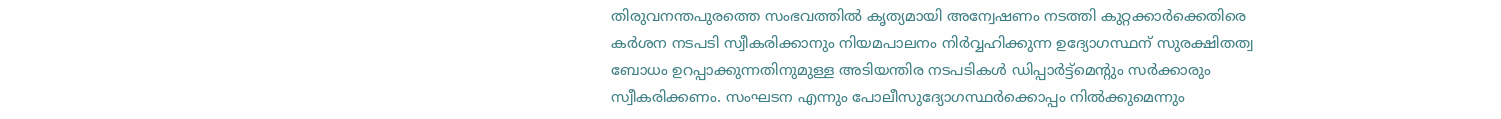തിരുവനന്തപുരത്തെ സംഭവത്തില്‍ കൃത്യമായി അന്വേഷണം നടത്തി കുറ്റക്കാര്‍ക്കെതിരെ കര്‍ശന നടപടി സ്വീകരിക്കാനും നിയമപാലനം നിര്‍വ്വഹിക്കുന്ന ഉദ്യോഗസ്ഥന് സുരക്ഷിതത്വ ബോധം ഉറപ്പാക്കുന്നതിനുമുള്ള അടിയന്തിര നടപടികള്‍ ഡിപ്പാര്‍ട്ട്‌മെന്റും സര്‍ക്കാരും സ്വീകരിക്കണം. സംഘടന എന്നും പോലീസുദ്യോഗസ്ഥര്‍ക്കൊപ്പം നില്‍ക്കുമെന്നും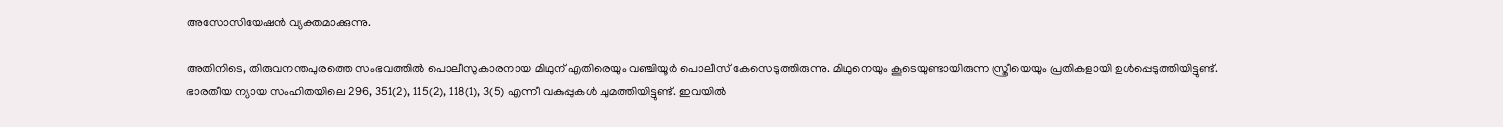അസോസിയേഷന്‍ വ്യക്തമാക്കുന്നു.

അതിനിടെ, തിരുവനന്തപുരത്തെ സംഭവത്തില്‍ പൊലീസുകാരനായ മിഥുന് എതിരെയും വഞ്ചിയൂര്‍ പൊലീസ് കേസെടുത്തിരുന്നു. മിഥുനെയും കൂടെയുണ്ടായിരുന്ന സ്ത്രീയെയും പ്രതികളായി ഉള്‍പ്പെടുത്തിയിട്ടുണ്ട്. ഭാരതീയ ന്യായ സംഹിതയിലെ 296, 351(2), 115(2), 118(1), 3(5) എന്നീ വകുപ്പുകള്‍ ചുമത്തിയിട്ടുണ്ട്. ഇവയില്‍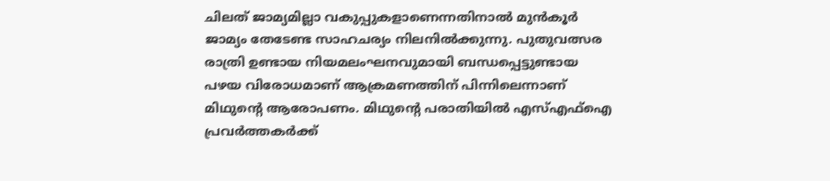ചിലത് ജാമ്യമില്ലാ വകുപ്പുകളാണെന്നതിനാല്‍ മുന്‍കൂര്‍ ജാമ്യം തേടേണ്ട സാഹചര്യം നിലനില്‍ക്കുന്നു. പുതുവത്സര രാത്രി ഉണ്ടായ നിയമലംഘനവുമായി ബന്ധപ്പെട്ടുണ്ടായ പഴയ വിരോധമാണ് ആക്രമണത്തിന് പിന്നിലെന്നാണ് മിഥുന്റെ ആരോപണം. മിഥുന്റെ പരാതിയില്‍ എസ്എഫ്‌ഐ പ്രവര്‍ത്തകര്‍ക്ക്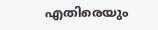എതിരെയും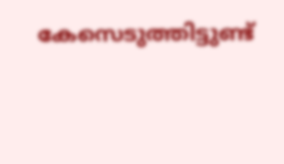കേസെടുത്തിട്ടുണ്ട്